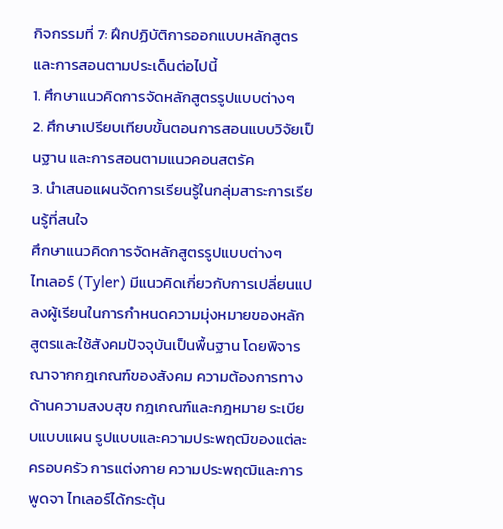กิจกรรมที่ 7: ฝึกปฏิบัติการออกแบบหลักสูตรและการสอนตามประเด็นต่อไปนี้
1. ศึกษาแนวคิดการจัดหลักสูตรรูปแบบต่างๆ
2. ศึกษาเปรียบเทียบขั้นตอนการสอนแบบวิจัยเป็นฐาน และการสอนตามแนวคอนสตรัค
3. นำเสนอแผนจัดการเรียนรู้ในกลุ่มสาระการเรียนรู้ที่สนใจ
ศึกษาแนวคิดการจัดหลักสูตรรูปแบบต่างๆ
ไทเลอร์ (Tyler) มีแนวคิดเกี่ยวกับการเปลี่ยนแปลงผู้เรียนในการกำหนดความมุ่งหมายของหลักสูตรและใช้สังคมปัจจุบันเป็นพื้นฐาน โดยพิจารณาจากกฎเกณฑ์ของสังคม ความต้องการทางด้านความสงบสุข กฎเกณฑ์และกฎหมาย ระเบียบแบบแผน รูปแบบและความประพฤฒิของแต่ละครอบครัว การแต่งกาย ความประพฤฒิและการพูดจา ไทเลอร์ได้กระตุ้น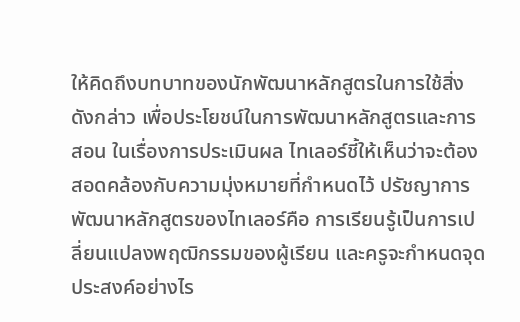ให้คิดถึงบทบาทของนักพัฒนาหลักสูตรในการใช้สิ่งดังกล่าว เพื่อประโยชน์ในการพัฒนาหลักสูตรและการสอน ในเรื่องการประเมินผล ไทเลอร์ชี้ให้เห็นว่าจะต้องสอดคล้องกับความมุ่งหมายที่กำหนดไว้ ปรัชญาการพัฒนาหลักสูตรของไทเลอร์คือ การเรียนรู้เป็นการเปลี่ยนแปลงพฤฒิกรรมของผู้เรียน และครูจะกำหนดจุดประสงค์อย่างไร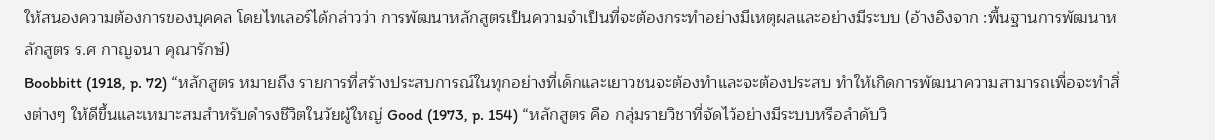ให้สนองความต้องการของบุคคล โดยไทเลอร์ได้กล่าวว่า การพัฒนาหลักสูตรเป็นความจำเป็นที่จะต้องกระทำอย่างมีเหตุผลและอย่างมีระบบ (อ้างอิงจาก :พื้นฐานการพัฒนาหลักสูตร ร.ศ กาญจนา คุณารักษ์)
Boobbitt (1918, p. 72) “หลักสูตร หมายถึง รายการที่สร้างประสบการณ์ในทุกอย่างที่เด็กและเยาวชนจะต้องทำและจะต้องประสบ ทำให้เกิดการพัฒนาความสามารถเพื่อจะทำสิ่งต่างๆ ให้ดีขึ้นและเหมาะสมสำหรับดำรงชีวิตในวัยผู้ใหญ่ Good (1973, p. 154) “หลักสูตร คือ กลุ่มรายวิชาที่จัดไว้อย่างมีระบบหรือลำดับวิ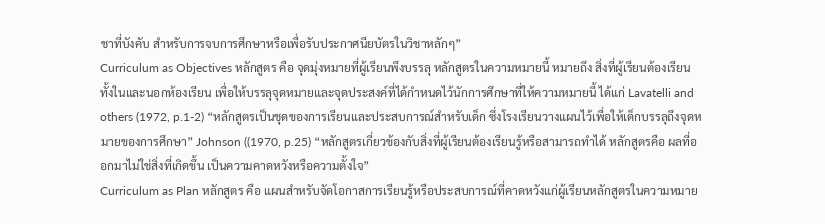ชาที่บังคับ สำหรับการจบการศึกษาหรือเพื่อรับประกาศนียบัตรในวิชาหลักๆ”
Curriculum as Objectives หลักสูตร คือ จุดมุ่งหมายที่ผู้เรียนพึงบรรลุ หลักสูตรในความหมายนี้ หมายถึง สิ่งที่ผู้เรียนต้องเรียนทั้งในและนอกห้องเรียน เพื่อให้บรรลุจุดหมายและจุดประสงค์ที่ได้กำหนดไว้นักการศึกษาที่ให้ความหมายนี้ ได้แก่ Lavatelli and others (1972, p.1-2) “หลักสูตรเป็นชุดของการเรียนและประสบการณ์สำหรับเด็ก ซึ่งโรงเรียนวางแผนไว้เพื่อให้เด็กบรรลุถึงจุดหมายของการศึกษา” Johnson ((1970, p.25) “หลักสูตรเกี่ยวข้องกับสิ่งที่ผู้เรียนต้องเรียนรู้หรือสามารถทำได้ หลักสูตรคือ ผลที่ออกมาไม่ใช่สิ่งที่เกิดขึ้น เป็นความคาดหวังหรือความตั้งใจ”
Curriculum as Plan หลักสูตร คือ แผนสำหรับจัดโอกาสการเรียนรู้หรือประสบการณ์ที่คาดหวังแก่ผู้เรียนหลักสูตรในความหมาย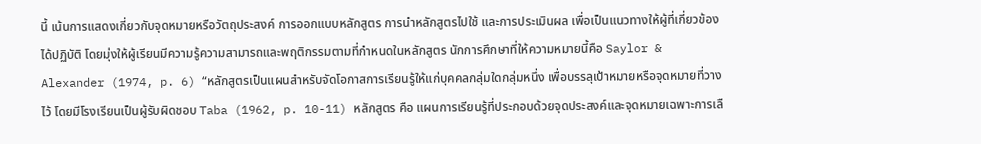นี้ เน้นการแสดงเกี่ยวกับจุดหมายหรือวัตถุประสงค์ การออกแบบหลักสูตร การนำหลักสูตรไปใช้ และการประเมินผล เพื่อเป็นแนวทางให้ผู้ที่เกี่ยวข้องได้ปฏิบัติ โดยมุ่งให้ผู้เรียนมีความรู้ความสามารถและพฤติกรรมตามที่กำหนดในหลักสูตร นักการศึกษาที่ให้ความหมายนี้คือ Saylor & Alexander (1974, p. 6) “หลักสูตรเป็นแผนสำหรับจัดโอกาสการเรียนรู้ให้แก่บุคคลกลุ่มใดกลุ่มหนึ่ง เพื่อบรรลุเป้าหมายหรือจุดหมายที่วางไว้ โดยมีโรงเรียนเป็นผู้รับผิดชอบ Taba (1962, p. 10-11) หลักสูตร คือ แผนการเรียนรู้ที่ประกอบด้วยจุดประสงค์และจุดหมายเฉพาะการเลื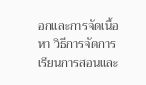อกและการจัดเนื้อหา วิธีการจัดการเรียนการสอนและ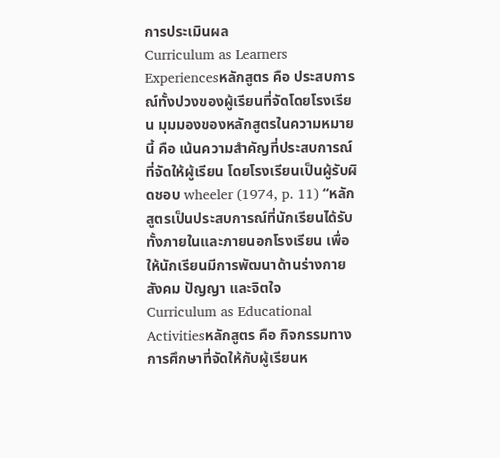การประเมินผล
Curriculum as Learners Experiencesหลักสูตร คือ ประสบการณ์ทั้งปวงของผู้เรียนที่จัดโดยโรงเรียน มุมมองของหลักสูตรในความหมายนี้ คือ เน้นความสำคัญที่ประสบการณ์ที่จัดให้ผู้เรียน โดยโรงเรียนเป็นผู้รับผิดชอบ wheeler (1974, p. 11) “หลักสูตรเป็นประสบการณ์ที่นักเรียนได้รับทั้งภายในและภายนอกโรงเรียน เพื่อให้นักเรียนมีการพัฒนาด้านร่างกาย สังคม ปัญญา และจิตใจ
Curriculum as Educational Activitiesหลักสูตร คือ กิจกรรมทางการศึกษาที่จัดให้กับผู้เรียนห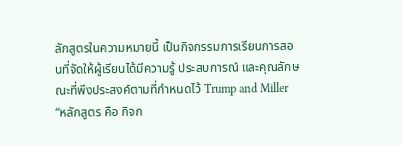ลักสูตรในความหมายนี้ เป็นกิจกรรมการเรียนการสอนที่จัดให้ผู้เรียนได้มีความรู้ ประสบการณ์ และคุณลักษณะที่พึงประสงค์ตามที่กำหนดไว้ Trump and Miller “หลักสูตร คือ กิจก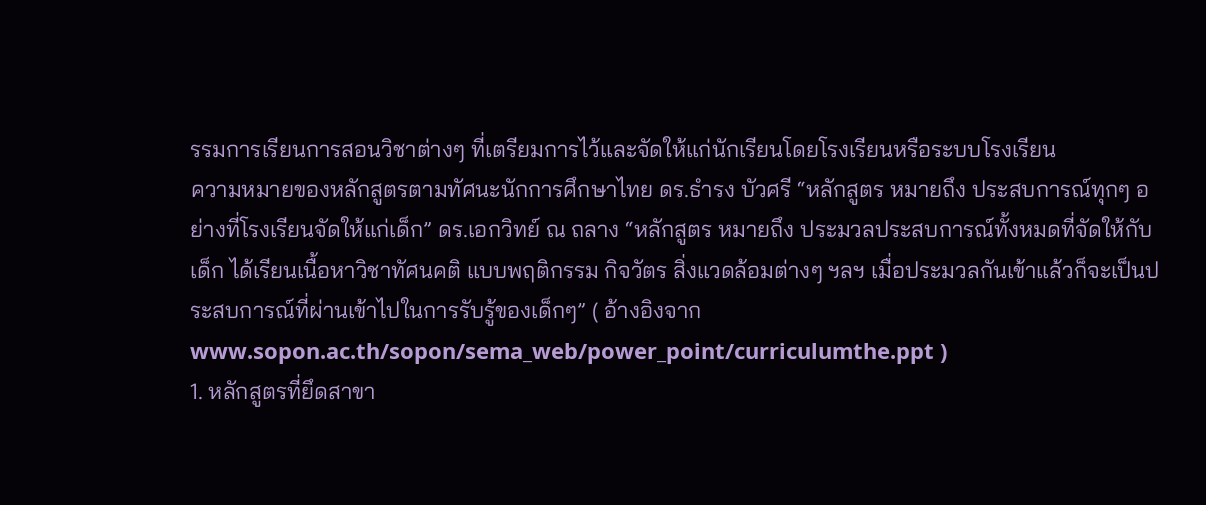รรมการเรียนการสอนวิชาต่างๆ ที่เตรียมการไว้และจัดให้แก่นักเรียนโดยโรงเรียนหรือระบบโรงเรียน
ความหมายของหลักสูตรตามทัศนะนักการศึกษาไทย ดร.ธำรง บัวศรี “หลักสูตร หมายถึง ประสบการณ์ทุกๆ อย่างที่โรงเรียนจัดให้แก่เด็ก” ดร.เอกวิทย์ ณ ถลาง “หลักสูตร หมายถึง ประมวลประสบการณ์ทั้งหมดที่จัดให้กับเด็ก ได้เรียนเนื้อหาวิชาทัศนคติ แบบพฤติกรรม กิจวัตร สิ่งแวดล้อมต่างๆ ฯลฯ เมื่อประมวลกันเข้าแล้วก็จะเป็นประสบการณ์ที่ผ่านเข้าไปในการรับรู้ของเด็กๆ” ( อ้างอิงจาก www.sopon.ac.th/sopon/sema_web/power_point/curriculumthe.ppt )
1. หลักสูตรที่ยึดสาขา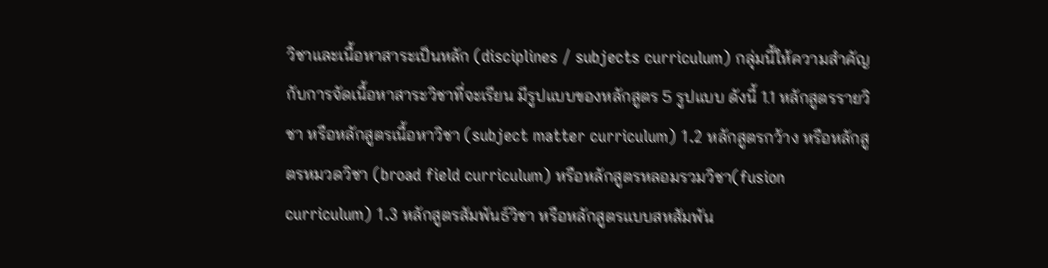วิชาและเนื้อหาสาระเป็นหลัก (disciplines / subjects curriculum) กลุ่มนี้ให้ความสำคัญกับการจัดเนื้อหาสาระวิชาที่จะเรียน มีรูปแบบของหลักสูตร 5 รูปแบบ ดังนี้ 1.1 หลักสูตรรายวิชา หรือหลักสูตรเนื้อหาวิชา (subject matter curriculum) 1.2 หลักสูตรกว้าง หรือหลักสูตรหมวดวิชา (broad field curriculum) หรือหลักสูตรหลอมรวมวิชา(fusion curriculum) 1.3 หลักสูตรสัมพันธ์วิชา หรือหลักสูตรแบบสหสัมพัน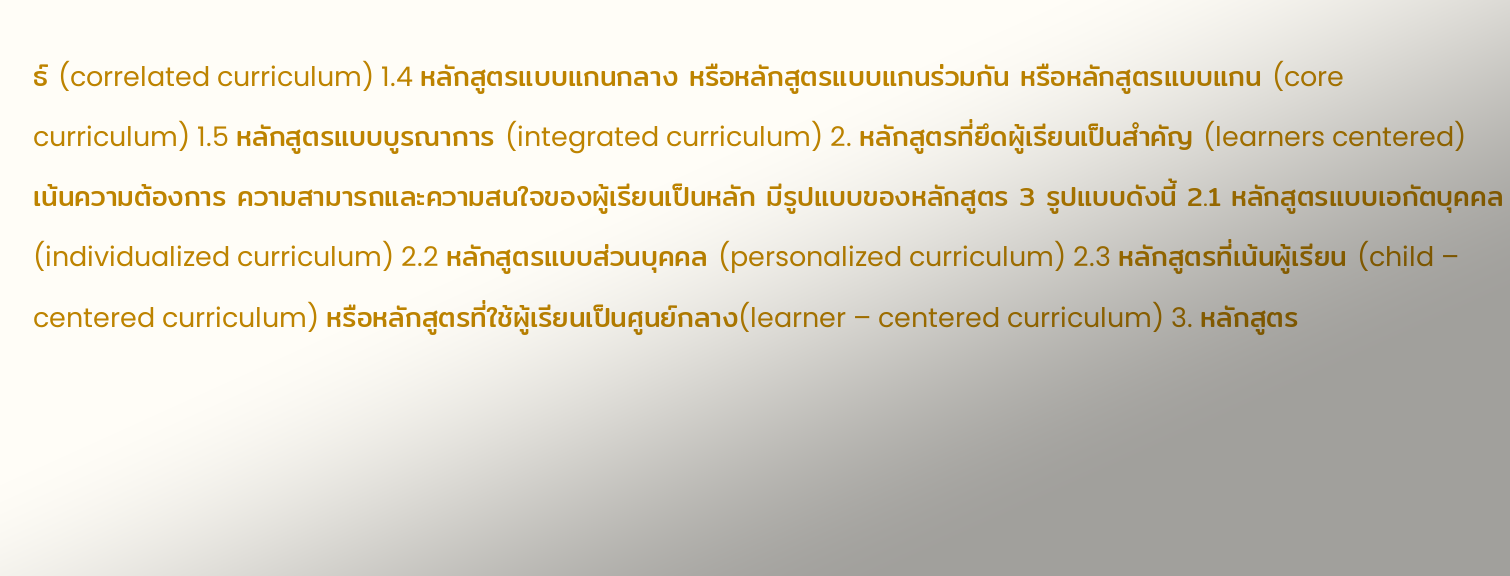ธ์ (correlated curriculum) 1.4 หลักสูตรแบบแกนกลาง หรือหลักสูตรแบบแกนร่วมกัน หรือหลักสูตรแบบแกน (core curriculum) 1.5 หลักสูตรแบบบูรณาการ (integrated curriculum) 2. หลักสูตรที่ยึดผู้เรียนเป็นสำคัญ (learners centered) เน้นความต้องการ ความสามารถและความสนใจของผู้เรียนเป็นหลัก มีรูปแบบของหลักสูตร 3 รูปแบบดังนี้ 2.1 หลักสูตรแบบเอกัตบุคคล (individualized curriculum) 2.2 หลักสูตรแบบส่วนบุคคล (personalized curriculum) 2.3 หลักสูตรที่เน้นผู้เรียน (child – centered curriculum) หรือหลักสูตรที่ใช้ผู้เรียนเป็นศูนย์กลาง(learner – centered curriculum) 3. หลักสูตร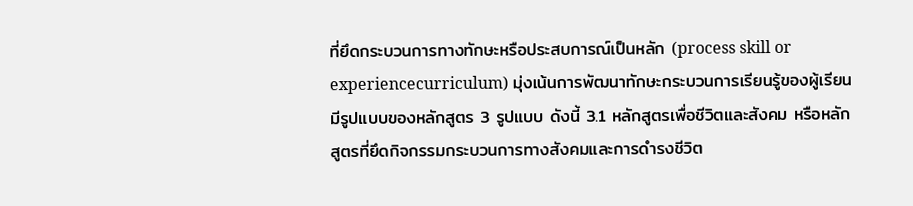ที่ยึดกระบวนการทางทักษะหรือประสบการณ์เป็นหลัก (process skill or experiencecurriculum) มุ่งเน้นการพัฒนาทักษะกระบวนการเรียนรู้ของผู้เรียน มีรูปแบบของหลักสูตร 3 รูปแบบ ดังนี้ 3.1 หลักสูตรเพื่อชีวิตและสังคม หรือหลักสูตรที่ยึดกิจกรรมกระบวนการทางสังคมและการดำรงชีวิต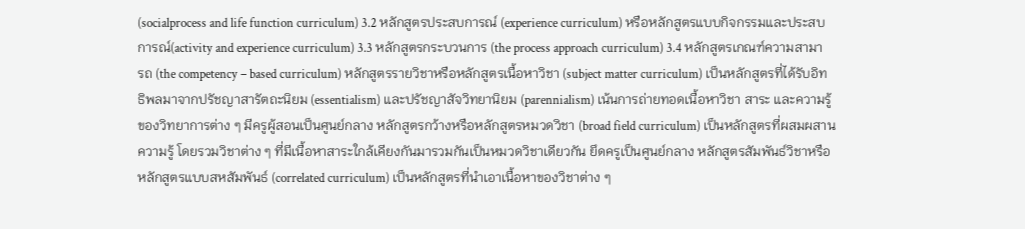(socialprocess and life function curriculum) 3.2 หลักสูตรประสบการณ์ (experience curriculum) หรือหลักสูตรแบบกิจกรรมและประสบการณ์(activity and experience curriculum) 3.3 หลักสูตรกระบวนการ (the process approach curriculum) 3.4 หลักสูตรเกณฑ์ความสามารถ (the competency – based curriculum) หลักสูตรรายวิชาหรือหลักสูตรเนื้อหาวิชา (subject matter curriculum) เป็นหลักสูตรที่ได้รับอิทธิพลมาจากปรัชญาสารัตถะนิยม (essentialism) และปรัชญาสัจวิทยานิยม (parennialism) เน้นการถ่ายทอดเนื้อหาวิชา สาระ และความรู้ของวิทยาการต่าง ๆ มีครูผู้สอนเป็นศูนย์กลาง หลักสูตรกว้างหรือหลักสูตรหมวดวิชา (broad field curriculum) เป็นหลักสูตรที่ผสมผสานความรู้ โดยรวมวิชาต่าง ๆ ที่มีเนื้อหาสาระใกล้เคียงกันมารวมกันเป็นหมวดวิชาเดียวกัน ยึดครูเป็นศูนย์กลาง หลักสูตรสัมพันธ์วิชาหรือหลักสูตรแบบสหสัมพันธ์ (correlated curriculum) เป็นหลักสูตรที่นำเอาเนื้อหาของวิชาต่าง ๆ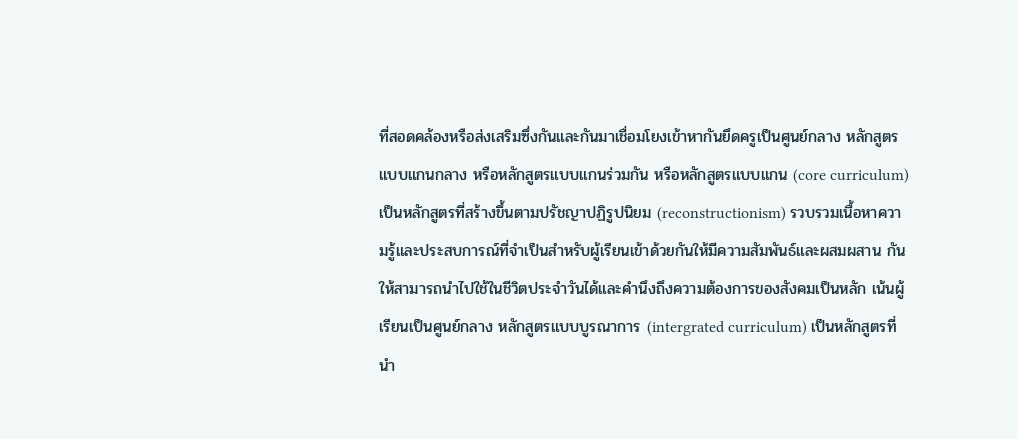ที่สอดคล้องหรือส่งเสริมซึ่งกันและกันมาเชื่อมโยงเข้าหากันยึดครูเป็นศูนย์กลาง หลักสูตรแบบแกนกลาง หรือหลักสูตรแบบแกนร่วมกัน หรือหลักสูตรแบบแกน (core curriculum) เป็นหลักสูตรที่สร้างขึ้นตามปรัชญาปฏิรูปนิยม (reconstructionism) รวบรวมเนื้อหาความรู้และประสบการณ์ที่จำเป็นสำหรับผู้เรียนเข้าด้วยกันให้มีความสัมพันธ์และผสมผสาน กัน ให้สามารถนำไปใช้ในชีวิตประจำวันได้และคำนึงถึงความต้องการของสังคมเป็นหลัก เน้นผู้เรียนเป็นศูนย์กลาง หลักสูตรแบบบูรณาการ (intergrated curriculum) เป็นหลักสูตรที่นำ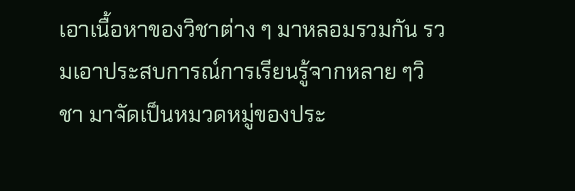เอาเนื้อหาของวิชาต่าง ๆ มาหลอมรวมกัน รวมเอาประสบการณ์การเรียนรู้จากหลาย ๆวิชา มาจัดเป็นหมวดหมู่ของประ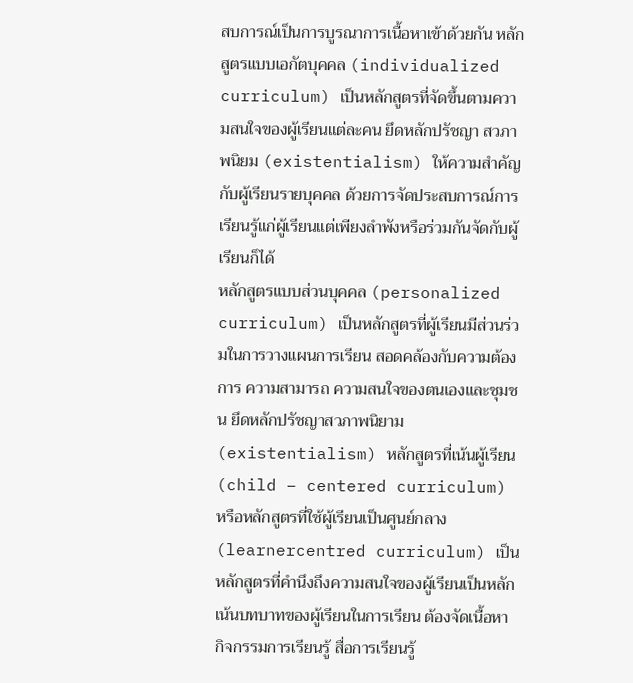สบการณ์เป็นการบูรณาการเนื้อหาเข้าด้วยกัน หลักสูตรแบบเอกัตบุคคล (individualized curriculum) เป็นหลักสูตรที่จัดขึ้นตามความสนใจของผู้เรียนแต่ละคน ยึดหลักปรัชญา สวภาพนิยม (existentialism) ให้ความสำคัญกับผู้เรียนรายบุคคล ด้วยการจัดประสบการณ์การเรียนรู้แก่ผู้เรียนแต่เพียงลำพังหรือร่วมกันจัดกับผู้เรียนก็ได้
หลักสูตรแบบส่วนบุคคล (personalized curriculum) เป็นหลักสูตรที่ผู้เรียนมีส่วนร่วมในการวางแผนการเรียน สอดคล้องกับความต้องการ ความสามารถ ความสนใจของตนเองและชุมชน ยึดหลักปรัชญาสวภาพนิยาม (existentialism) หลักสูตรที่เน้นผู้เรียน (child – centered curriculum) หรือหลักสูตรที่ใช้ผู้เรียนเป็นศูนย์กลาง (learnercentred curriculum) เป็นหลักสูตรที่คำนึงถึงความสนใจของผู้เรียนเป็นหลัก เน้นบทบาทของผู้เรียนในการเรียน ต้องจัดเนื้อหา กิจกรรมการเรียนรู้ สื่อการเรียนรู้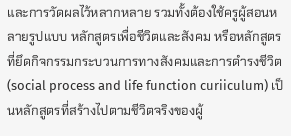และการวัดผลไว้หลากหลาย รวมทั้งต้องใช้ครูผู้สอนหลายรูปแบบ หลักสูตรเพื่อชีวิตและสังคม หรือหลักสูตรที่ยึดกิจกรรมกระบวนการทางสังคมและการดำรงชีวิต (social process and life function curiiculum) เป็นหลักสูตรที่สร้างไปตามชีวิตจริงของผู้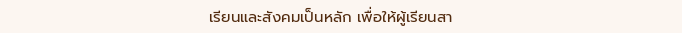เรียนและสังคมเป็นหลัก เพื่อให้ผู้เรียนสา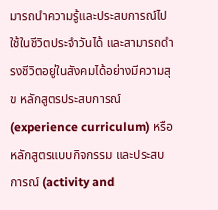มารถนำความรู้และประสบการณ์ไปใช้ในชีวิตประจำวันได้ และสามารถดำรงชีวิตอยู่ในสังคมได้อย่างมีความสุข หลักสูตรประสบการณ์ (experience curriculum) หรือหลักสูตรแบบกิจกรรม และประสบการณ์ (activity and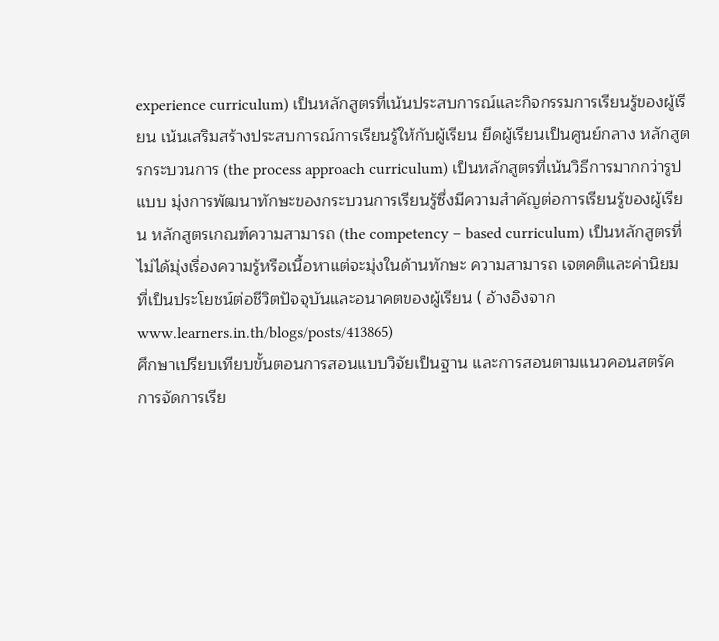experience curriculum) เป็นหลักสูตรที่เน้นประสบการณ์และกิจกรรมการเรียนรู้ของผู้เรียน เน้นเสริมสร้างประสบการณ์การเรียนรู้ให้กับผู้เรียน ยึดผู้เรียนเป็นศูนย์กลาง หลักสูตรกระบวนการ (the process approach curriculum) เป็นหลักสูตรที่เน้นวิธีการมากกว่ารูปแบบ มุ่งการพัฒนาทักษะของกระบวนการเรียนรู้ซึ่งมีความสำคัญต่อการเรียนรู้ของผู้เรียน หลักสูตรเกณฑ์ความสามารถ (the competency – based curriculum) เป็นหลักสูตรที่ไม่ได้มุ่งเรื่องความรู้หรือเนื้อหาแต่จะมุ่งในด้านทักษะ ความสามารถ เจตคติและค่านิยม ที่เป็นประโยชน์ต่อชีวิตปัจจุบันและอนาคตของผู้เรียน ( อ้างอิงจาก www.learners.in.th/blogs/posts/413865)
ศึกษาเปรียบเทียบขั้นตอนการสอนแบบวิจัยเป็นฐาน และการสอนตามแนวคอนสตรัค
การจัดการเรีย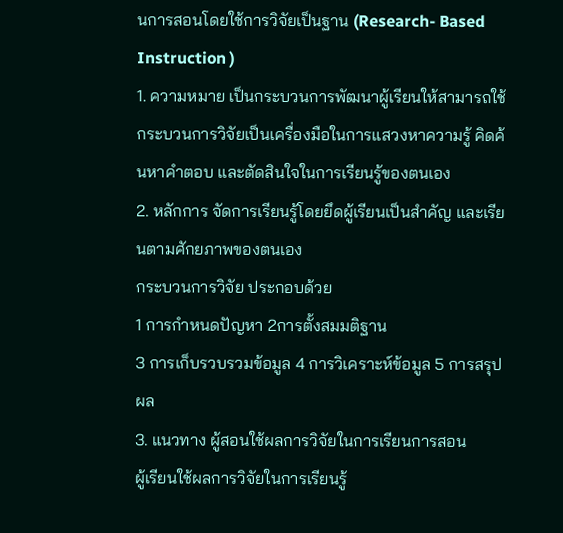นการสอนโดยใช้การวิจัยเป็นฐาน (Research- Based Instruction )
1. ความหมาย เป็นกระบวนการพัฒนาผู้เรียนให้สามารถใช้กระบวนการวิจัยเป็นเครื่องมือในการแสวงหาความรู้ คิดค้นหาคำตอบ และตัดสินใจในการเรียนรู้ของตนเอง
2. หลักการ จัดการเรียนรู้โดยยึดผู้เรียนเป็นสำคัญ และเรียนตามศักยภาพของตนเอง
กระบวนการวิจัย ประกอบด้วย
1 การกำหนดปัญหา 2การตั้งสมมติฐาน
3 การเก็บรวบรวมข้อมูล 4 การวิเคราะห์ข้อมูล 5 การสรุปผล
3. แนวทาง ผู้สอนใช้ผลการวิจัยในการเรียนการสอน
ผู้เรียนใช้ผลการวิจัยในการเรียนรู้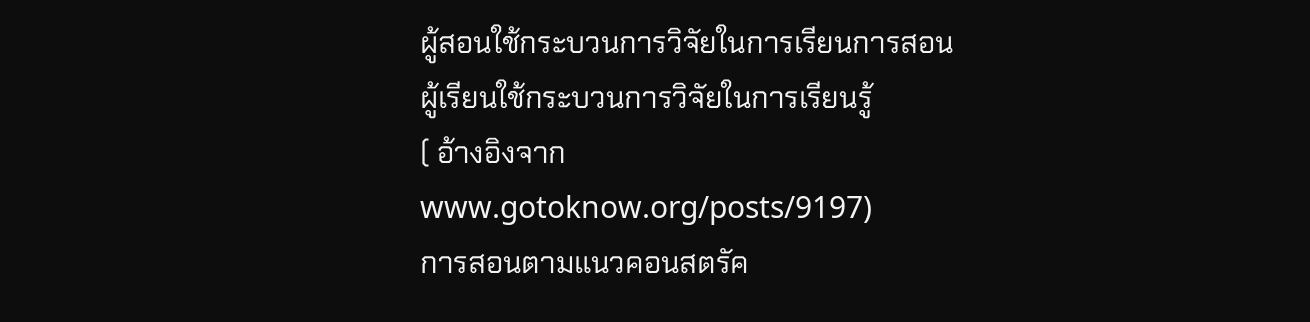ผู้สอนใช้กระบวนการวิจัยในการเรียนการสอน
ผู้เรียนใช้กระบวนการวิจัยในการเรียนรู้
( อ้างอิงจาก www.gotoknow.org/posts/9197)
การสอนตามแนวคอนสตรัค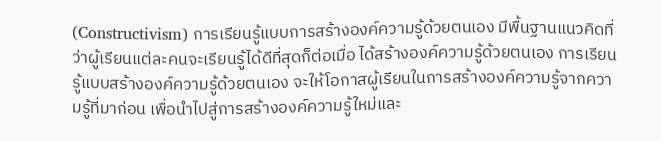(Constructivism) การเรียนรู้แบบการสร้างองค์ความรู้ด้วยตนเอง มีพื้นฐานแนวคิดที่ว่าผู้เรียนแต่ละคนจะเรียนรู้ได้ดีที่สุดก็ต่อเมื่อ ได้สร้างองค์ความรู้ด้วยตนเอง การเรียนรู้แบบสร้างองค์ความรู้ด้วยตนเอง จะให้โอกาสผู้เรียนในการสร้างองค์ความรู้จากความรู้ที่มาก่อน เพื่อนำไปสู่การสร้างองค์ความรู้ใหม่และ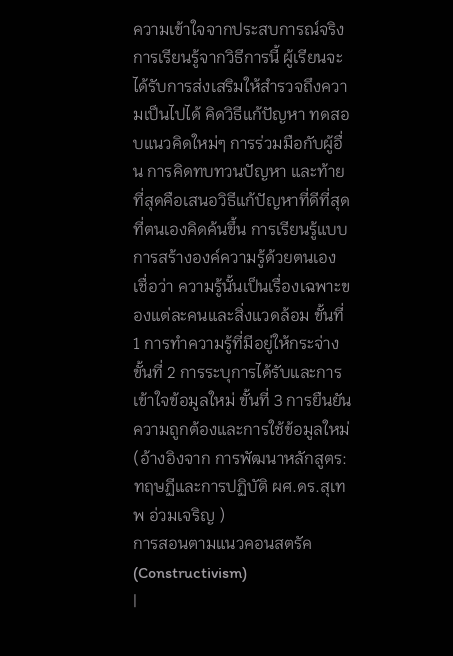ความเข้าใจจากประสบการณ์จริง การเรียนรู้จากวิธีการนี้ ผู้เรียนจะได้รับการส่งเสริมให้สำรวจถึงความเป็นไปได้ คิดวิธีแก้ปัญหา ทดสอบแนวคิดใหม่ๆ การร่วมมือกับผู้อื่น การคิดทบทวนปัญหา และท้ายที่สุดคือเสนอวิธีแก้ปัญหาที่ดีที่สุดที่ตนเองคิดค้นขึ้น การเรียนรู้แบบการสร้างองค์ความรู้ด้วยตนเอง เชื่อว่า ความรู้นั้นเป็นเรื่องเฉพาะของแต่ละคนและสิ่งแวดล้อม ขั้นที่ 1 การทำความรู้ที่มีอยู่ให้กระจ่าง ขั้นที่ 2 การระบุการได้รับและการเข้าใจข้อมูลใหม่ ขั้นที่ 3 การยืนยันความถูกต้องและการใช้ข้อมูลใหม่
(อ้างอิงจาก การพัฒนาหลักสูตร: ทฤษฏีและการปฏิบัติ ผศ.ดร.สุเทพ อ่วมเจริญ )
การสอนตามแนวคอนสตรัค
(Constructivism)
|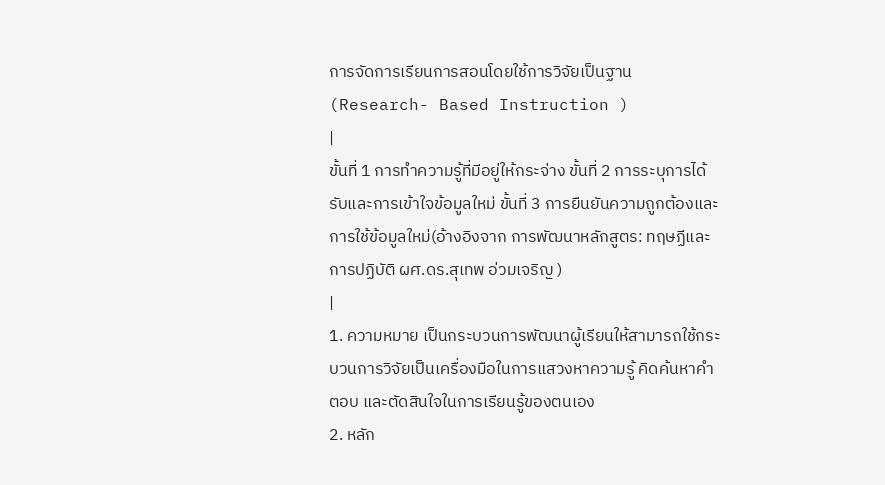การจัดการเรียนการสอนโดยใช้การวิจัยเป็นฐาน
(Research- Based Instruction )
|
ขั้นที่ 1 การทำความรู้ที่มีอยู่ให้กระจ่าง ขั้นที่ 2 การระบุการได้รับและการเข้าใจข้อมูลใหม่ ขั้นที่ 3 การยืนยันความถูกต้องและการใช้ข้อมูลใหม่(อ้างอิงจาก การพัฒนาหลักสูตร: ทฤษฏีและการปฏิบัติ ผศ.ดร.สุเทพ อ่วมเจริญ )
|
1. ความหมาย เป็นกระบวนการพัฒนาผู้เรียนให้สามารถใช้กระบวนการวิจัยเป็นเครื่องมือในการแสวงหาความรู้ คิดค้นหาคำตอบ และตัดสินใจในการเรียนรู้ของตนเอง
2. หลัก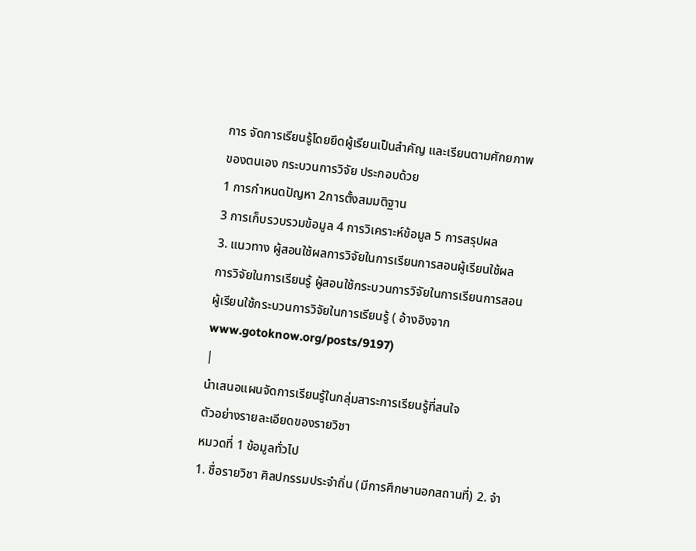การ จัดการเรียนรู้โดยยึดผู้เรียนเป็นสำคัญ และเรียนตามศักยภาพของตนเอง กระบวนการวิจัย ประกอบด้วย
1 การกำหนดปัญหา 2การตั้งสมมติฐาน
3 การเก็บรวบรวมข้อมูล 4 การวิเคราะห์ข้อมูล 5 การสรุปผล
3. แนวทาง ผู้สอนใช้ผลการวิจัยในการเรียนการสอนผู้เรียนใช้ผลการวิจัยในการเรียนรู้ ผู้สอนใช้กระบวนการวิจัยในการเรียนการสอน ผู้เรียนใช้กระบวนการวิจัยในการเรียนรู้ ( อ้างอิงจาก www.gotoknow.org/posts/9197)
|
นำเสนอแผนจัดการเรียนรู้ในกลุ่มสาระการเรียนรู้ที่สนใจ
ตัวอย่างรายละเอียดของรายวิชา
หมวดที่ 1 ข้อมูลทั่วไป
1. ชื่อรายวิชา ศิลปกรรมประจำถิ่น (มีการศึกษานอกสถานที่) 2. จำ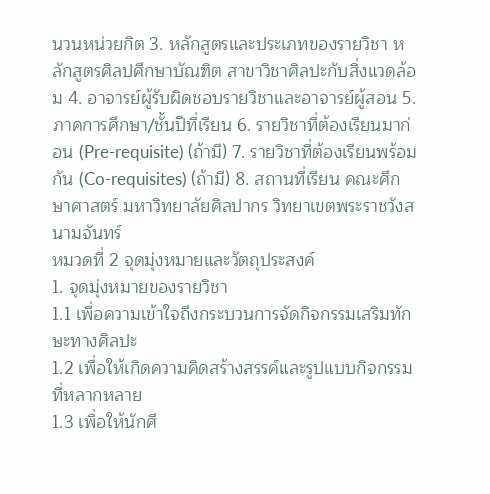นวนหน่วยกิต 3. หลักสูตรและประเภทของรายวิชา หลักสูตรศิลปศึกษาบัณฑิต สาขาวิชาศิลปะกับสิ่งแวดล้อม 4. อาจารย์ผู้รับผิดชอบรายวิชาและอาจารย์ผู้สอน 5. ภาคการศึกษา/ชั้นปีที่เรียน 6. รายวิชาที่ต้องเรียนมาก่อน (Pre-requisite) (ถ้ามี) 7. รายวิชาที่ต้องเรียนพร้อมกัน (Co-requisites) (ถ้ามี) 8. สถานที่เรียน คณะศึกษาศาสตร์ มหาวิทยาลัยศิลปากร วิทยาเขตพระราชวังสนามจันทร์
หมวดที่ 2 จุดมุ่งหมายและวัตถุประสงค์
1. จุดมุ่งหมายของรายวิชา
1.1 เพื่อความเข้าใจถึงกระบวนการจัดกิจกรรมเสริมทักษะทางศิลปะ
1.2 เพื่อให้เกิดความคิดสร้างสรรค์และรูปแบบกิจกรรมที่หลากหลาย
1.3 เพื่อให้นักศึ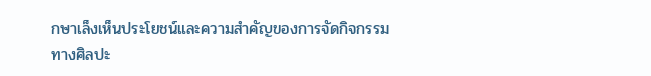กษาเล็งเห็นประโยชน์และความสำคัญของการจัดกิจกรรมทางศิลปะ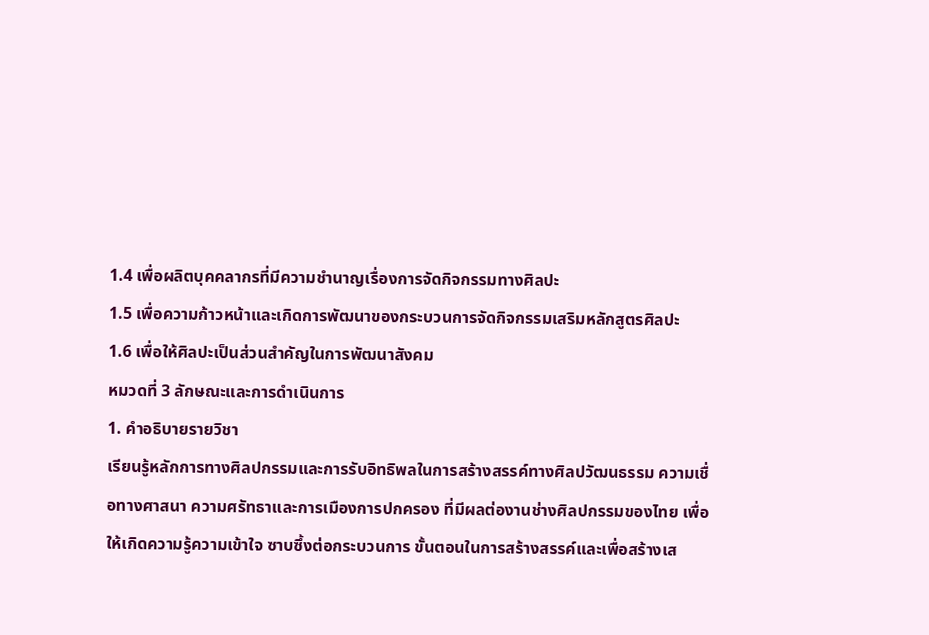1.4 เพื่อผลิตบุคคลากรที่มีความชำนาญเรื่องการจัดกิจกรรมทางศิลปะ
1.5 เพื่อความก้าวหน้าและเกิดการพัฒนาของกระบวนการจัดกิจกรรมเสริมหลักสูตรศิลปะ
1.6 เพื่อให้ศิลปะเป็นส่วนสำคัญในการพัฒนาสังคม
หมวดที่ 3 ลักษณะและการดำเนินการ
1. คำอธิบายรายวิชา
เรียนรู้หลักการทางศิลปกรรมและการรับอิทธิพลในการสร้างสรรค์ทางศิลปวัฒนธรรม ความเชื่อทางศาสนา ความศรัทธาและการเมืองการปกครอง ที่มีผลต่องานช่างศิลปกรรมของไทย เพื่อให้เกิดความรู้ความเข้าใจ ซาบซึ้งต่อกระบวนการ ขั้นตอนในการสร้างสรรค์และเพื่อสร้างเส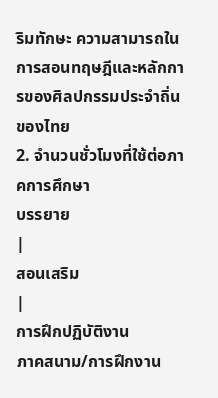ริมทักษะ ความสามารถในการสอนทฤษฎีและหลักการของศิลปกรรมประจำถิ่นของไทย
2. จำนวนชั่วโมงที่ใช้ต่อภาคการศึกษา
บรรยาย
|
สอนเสริม
|
การฝึกปฏิบัติงาน
ภาคสนาม/การฝึกงาน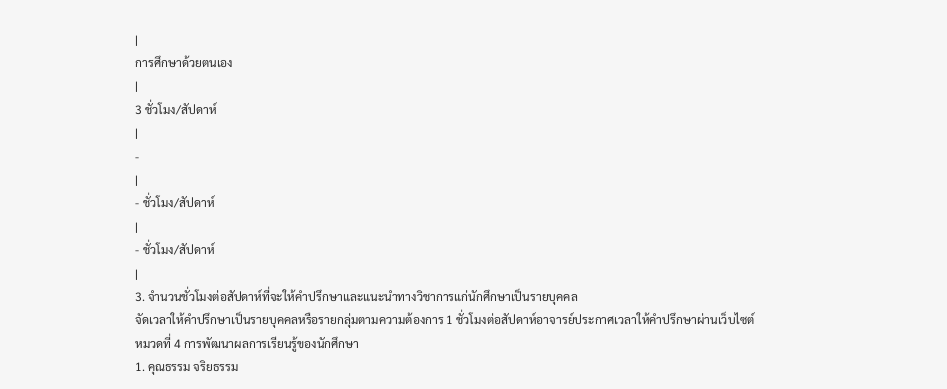|
การศึกษาด้วยตนเอง
|
3 ชั่วโมง/สัปดาห์
|
-
|
- ชั่วโมง/สัปดาห์
|
- ชั่วโมง/สัปดาห์
|
3. จำนวนชั่วโมงต่อสัปดาห์ที่จะให้คำปรึกษาและแนะนำทางวิชาการแก่นักศึกษาเป็นรายบุคคล
จัดเวลาให้คำปรึกษาเป็นรายบุคคลหรือรายกลุ่มตามความต้องการ 1 ชั่วโมงต่อสัปดาห์อาจารย์ประกาศเวลาให้คำปรึกษาผ่านเว็บไซต์
หมวดที่ 4 การพัฒนาผลการเรียนรู้ของนักศึกษา
1. คุณธรรม จริยธรรม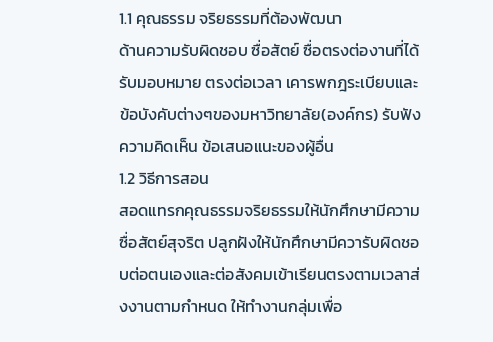1.1 คุณธรรม จริยธรรมที่ต้องพัฒนา
ด้านความรับผิดชอบ ซื่อสัตย์ ซื่อตรงต่องานที่ได้รับมอบหมาย ตรงต่อเวลา เคารพกฎระเบียบและ ข้อบังคับต่างๆของมหาวิทยาลัย(องค์กร) รับฟังความคิดเห็น ข้อเสนอแนะของผู้อื่น
1.2 วิธีการสอน
สอดแทรกคุณธรรมจริยธรรมให้นักศึกษามีความซื่อสัตย์สุจริต ปลูกฝังให้นักศึกษามีควารับผิดชอบต่อตนเองและต่อสังคมเข้าเรียนตรงตามเวลาส่งงานตามกำหนด ให้ทำงานกลุ่มเพื่อ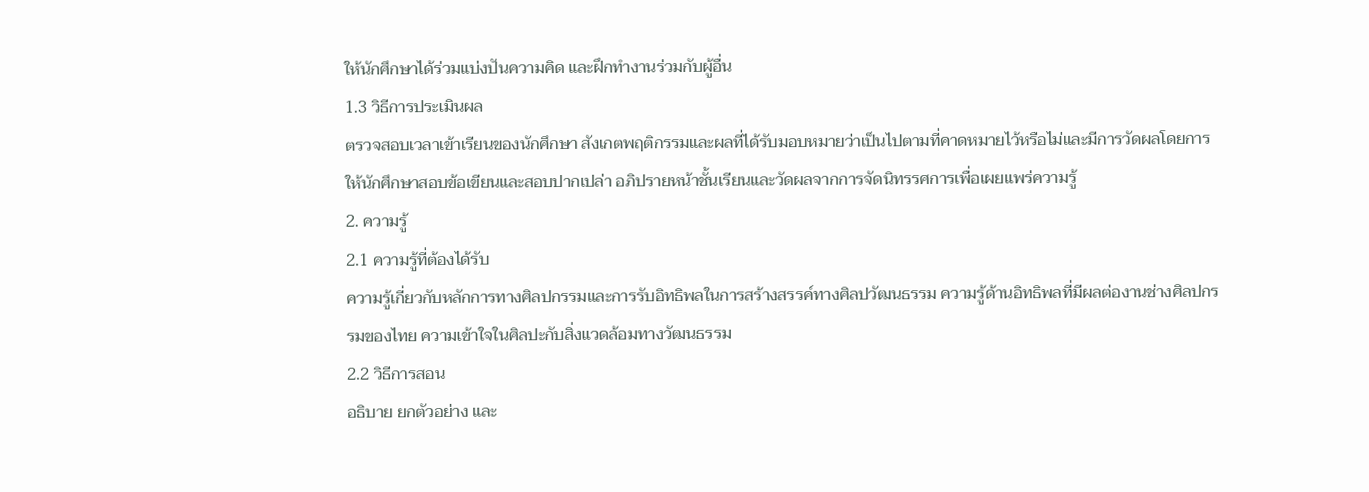ให้นักศึกษาได้ร่วมแบ่งปันความคิด และฝึกทำงานร่วมกับผู้อื่น
1.3 วิธีการประเมินผล
ตรวจสอบเวลาเข้าเรียนของนักศึกษา สังเกตพฤติกรรมและผลที่ได้รับมอบหมายว่าเป็นไปตามที่คาดหมายไว้หรือไม่และมีการวัดผลโดยการให้นักศึกษาสอบข้อเขียนและสอบปากเปล่า อภิปรายหน้าชั้นเรียนและวัดผลจากการจัดนิทรรศการเพื่อเผยแพร่ความรู้
2. ความรู้
2.1 ความรู้ที่ต้องได้รับ
ความรู้เกี่ยวกับหลักการทางศิลปกรรมและการรับอิทธิพลในการสร้างสรรค์ทางศิลปวัฒนธรรม ความรู้ด้านอิทธิพลที่มีผลต่องานช่างศิลปกรรมของไทย ความเข้าใจในศิลปะกับสิ่งแวดล้อมทางวัฒนธรรม
2.2 วิธีการสอน
อธิบาย ยกตัวอย่าง และ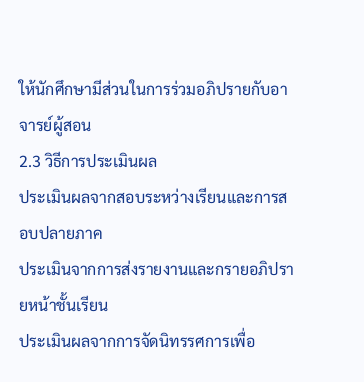ให้นักศึกษามีส่วนในการร่วมอภิปรายกับอาจารย์ผู้สอน
2.3 วิธีการประเมินผล
ประเมินผลจากสอบระหว่างเรียนและการสอบปลายภาค
ประเมินจากการส่งรายงานและกรายอภิปรายหน้าชั้นเรียน
ประเมินผลจากการจัดนิทรรศการเพื่อ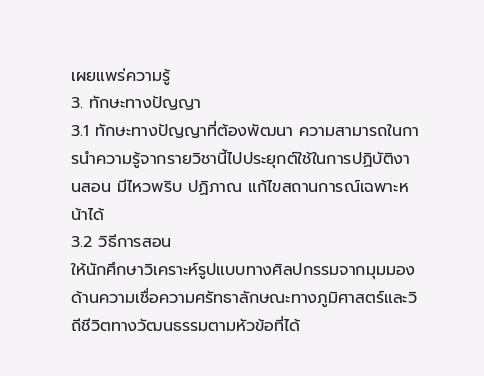เผยแพร่ความรู้
3. ทักษะทางปัญญา
3.1 ทักษะทางปัญญาที่ต้องพัฒนา ความสามารถในการนำความรู้จากรายวิชานี้ไปประยุกต์ใช้ในการปฏิบัติงานสอน มีไหวพริบ ปฏิภาณ แก้ไขสถานการณ์เฉพาะหน้าได้
3.2 วิธีการสอน
ให้นักศึกษาวิเคราะห์รูปแบบทางศิลปกรรมจากมุมมองด้านความเชื่อความศรัทธาลักษณะทางภูมิศาสตร์และวิถีชีวิตทางวัฒนธรรมตามหัวข้อที่ได้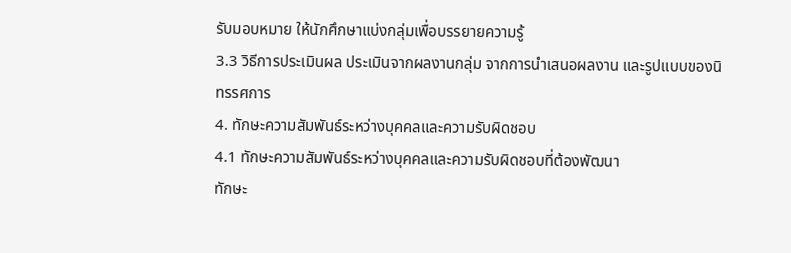รับมอบหมาย ให้นักศึกษาแบ่งกลุ่มเพื่อบรรยายความรู้
3.3 วิธีการประเมินผล ประเมินจากผลงานกลุ่ม จากการนำเสนอผลงาน และรูปแบบของนิทรรศการ
4. ทักษะความสัมพันธ์ระหว่างบุคคลและความรับผิดชอบ
4.1 ทักษะความสัมพันธ์ระหว่างบุคคลและความรับผิดชอบที่ต้องพัฒนา
ทักษะ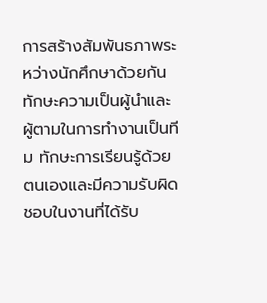การสร้างสัมพันธภาพระหว่างนักศึกษาด้วยกัน ทักษะความเป็นผู้นำและผู้ตามในการทำงานเป็นทีม ทักษะการเรียนรู้ด้วยตนเองและมีความรับผิดชอบในงานที่ได้รับ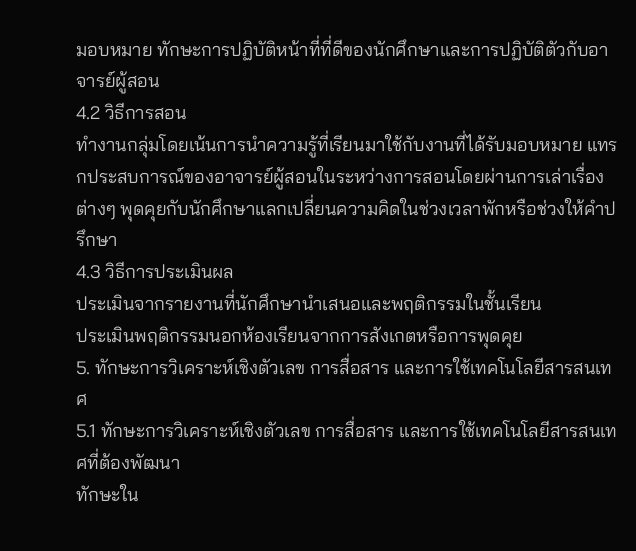มอบหมาย ทักษะการปฏิบัติหน้าที่ที่ดีของนักศึกษาและการปฏิบัติตัวกับอาจารย์ผู้สอน
4.2 วิธีการสอน
ทำงานกลุ่มโดยเน้นการนำความรู้ที่เรียนมาใช้กับงานที่ได้รับมอบหมาย แทรกประสบการณ์ของอาจารย์ผู้สอนในระหว่างการสอนโดยผ่านการเล่าเรื่องต่างๆ พุดคุยกับนักศึกษาแลกเปลี่ยนความคิดในช่วงเวลาพักหรือช่วงให้คำปรึกษา
4.3 วิธีการประเมินผล
ประเมินจากรายงานที่นักศึกษานำเสนอและพฤติกรรมในชั้นเรียน
ประเมินพฤติกรรมนอกห้องเรียนจากการสังเกตหรือการพุดคุย
5. ทักษะการวิเคราะห์เชิงตัวเลข การสื่อสาร และการใช้เทคโนโลยีสารสนเทศ
5.1 ทักษะการวิเคราะห์เชิงตัวเลข การสื่อสาร และการใช้เทคโนโลยีสารสนเทศที่ต้องพัฒนา
ทักษะใน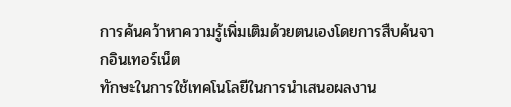การค้นคว้าหาความรู้เพิ่มเติมด้วยตนเองโดยการสืบค้นจากอินเทอร์เน็ต
ทักษะในการใช้เทคโนโลยีในการนำเสนอผลงาน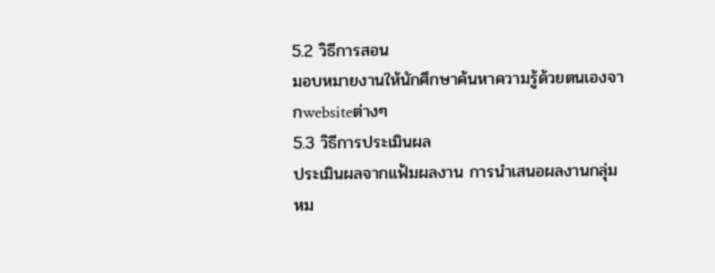5.2 วิธีการสอน
มอบหมายงานให้นักศึกษาค้นหาความรู้ด้วยตนเองจากwebsiteต่างๆ
5.3 วิธีการประเมินผล
ประเมินผลจากแฟ้มผลงาน การนำเสนอผลงานกลุ่ม
หม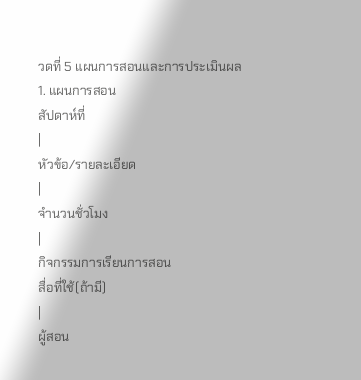วดที่ 5 แผนการสอนและการประเมินผล
1. แผนการสอน
สัปดาห์ที่
|
หัวข้อ/รายละเอียด
|
จำนวนชั่วโมง
|
กิจกรรมการเรียนการสอน
สื่อที่ใช้(ถ้ามี)
|
ผู้สอน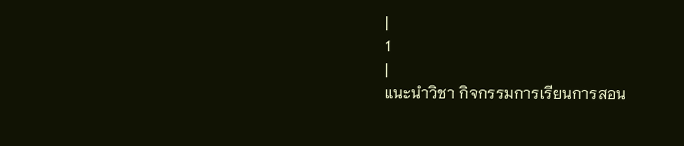|
1
|
แนะนำวิชา กิจกรรมการเรียนการสอน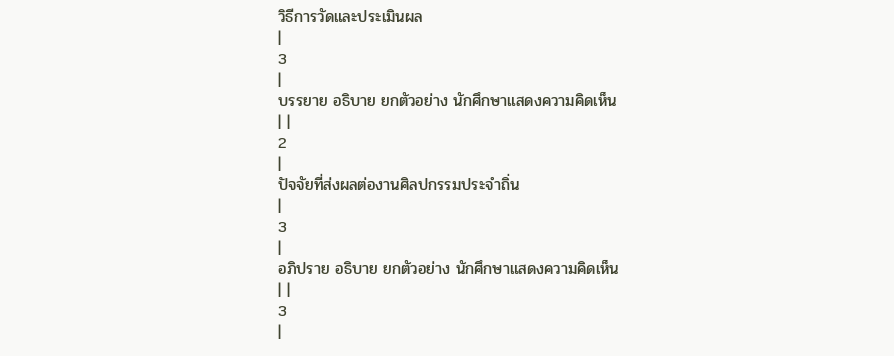วิธีการวัดและประเมินผล
|
3
|
บรรยาย อธิบาย ยกตัวอย่าง นักศึกษาแสดงความคิดเห็น
| |
2
|
ปัจจัยที่ส่งผลต่องานศิลปกรรมประจำถิ่น
|
3
|
อภิปราย อธิบาย ยกตัวอย่าง นักศึกษาแสดงความคิดเห็น
| |
3
|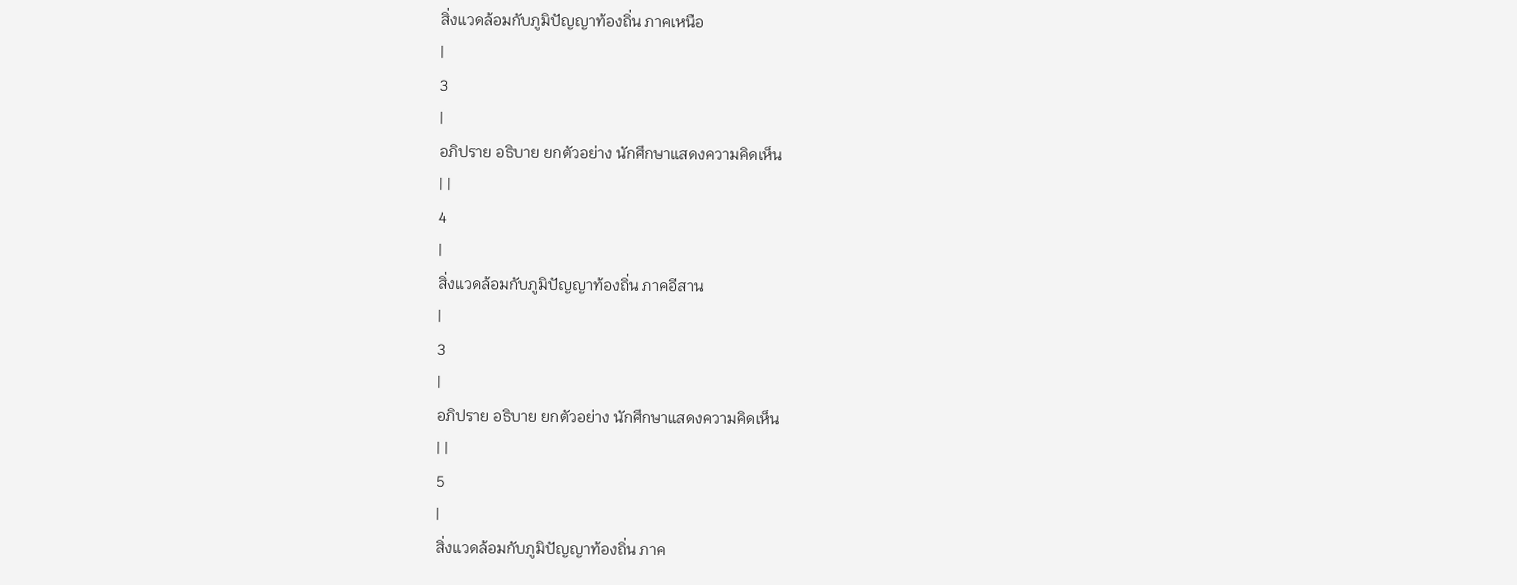สิ่งแวดล้อมกับภูมิปัญญาท้องถิ่น ภาคเหนือ
|
3
|
อภิปราย อธิบาย ยกตัวอย่าง นักศึกษาแสดงความคิดเห็น
| |
4
|
สิ่งแวดล้อมกับภูมิปัญญาท้องถิ่น ภาคอีสาน
|
3
|
อภิปราย อธิบาย ยกตัวอย่าง นักศึกษาแสดงความคิดเห็น
| |
5
|
สิ่งแวดล้อมกับภูมิปัญญาท้องถิ่น ภาค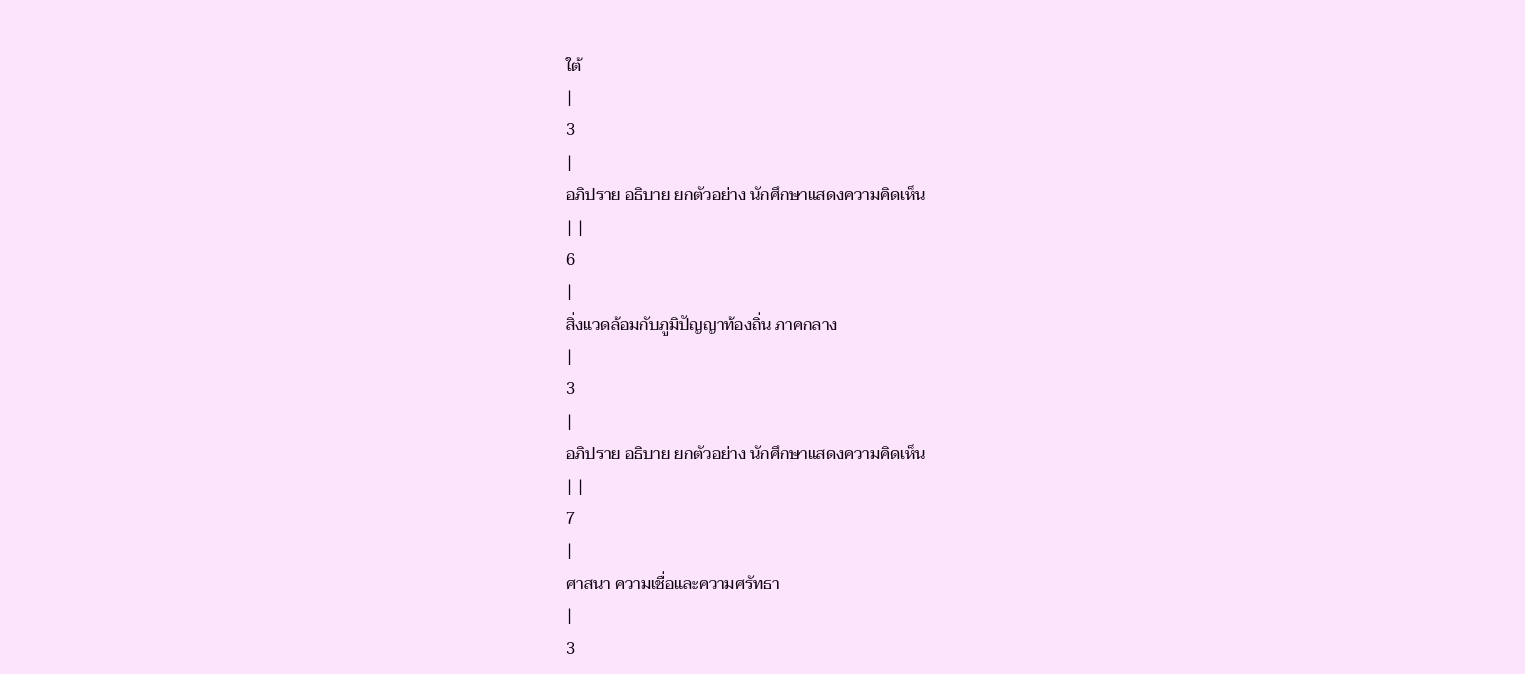ใต้
|
3
|
อภิปราย อธิบาย ยกตัวอย่าง นักศึกษาแสดงความคิดเห็น
| |
6
|
สิ่งแวดล้อมกับภูมิปัญญาท้องถิ่น ภาคกลาง
|
3
|
อภิปราย อธิบาย ยกตัวอย่าง นักศึกษาแสดงความคิดเห็น
| |
7
|
ศาสนา ความเชื่อและความศรัทธา
|
3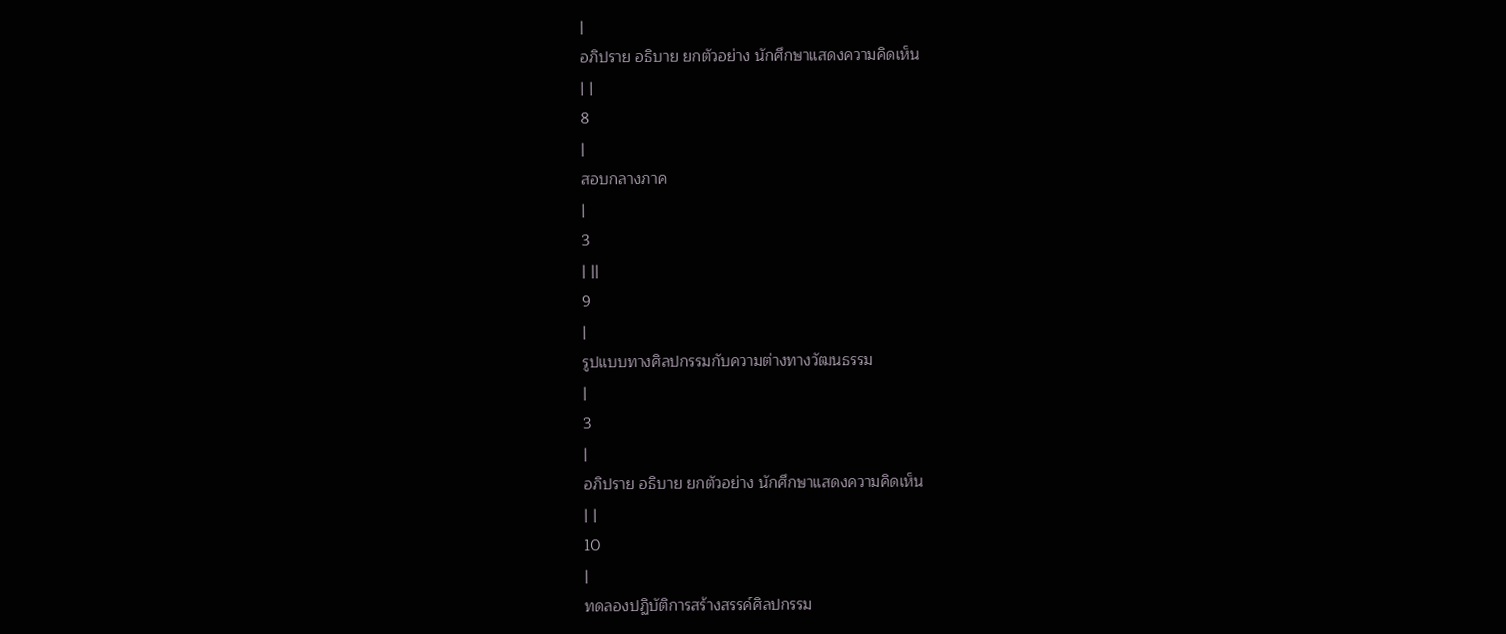|
อภิปราย อธิบาย ยกตัวอย่าง นักศึกษาแสดงความคิดเห็น
| |
8
|
สอบกลางภาค
|
3
| ||
9
|
รูปแบบทางศิลปกรรมกับความต่างทางวัฒนธรรม
|
3
|
อภิปราย อธิบาย ยกตัวอย่าง นักศึกษาแสดงความคิดเห็น
| |
10
|
ทดลองปฏิบัติการสร้างสรรค์ศิลปกรรม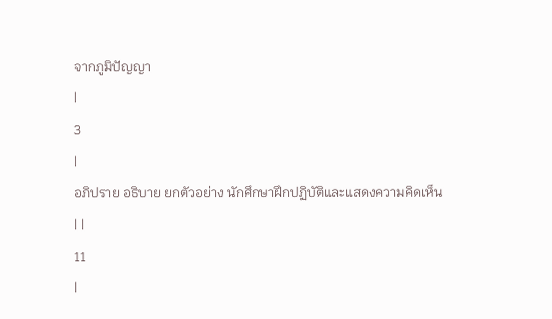จากภูมิปัญญา
|
3
|
อภิปราย อธิบาย ยกตัวอย่าง นักศึกษาฝึกปฏิบัติและแสดงความคิดเห็น
| |
11
|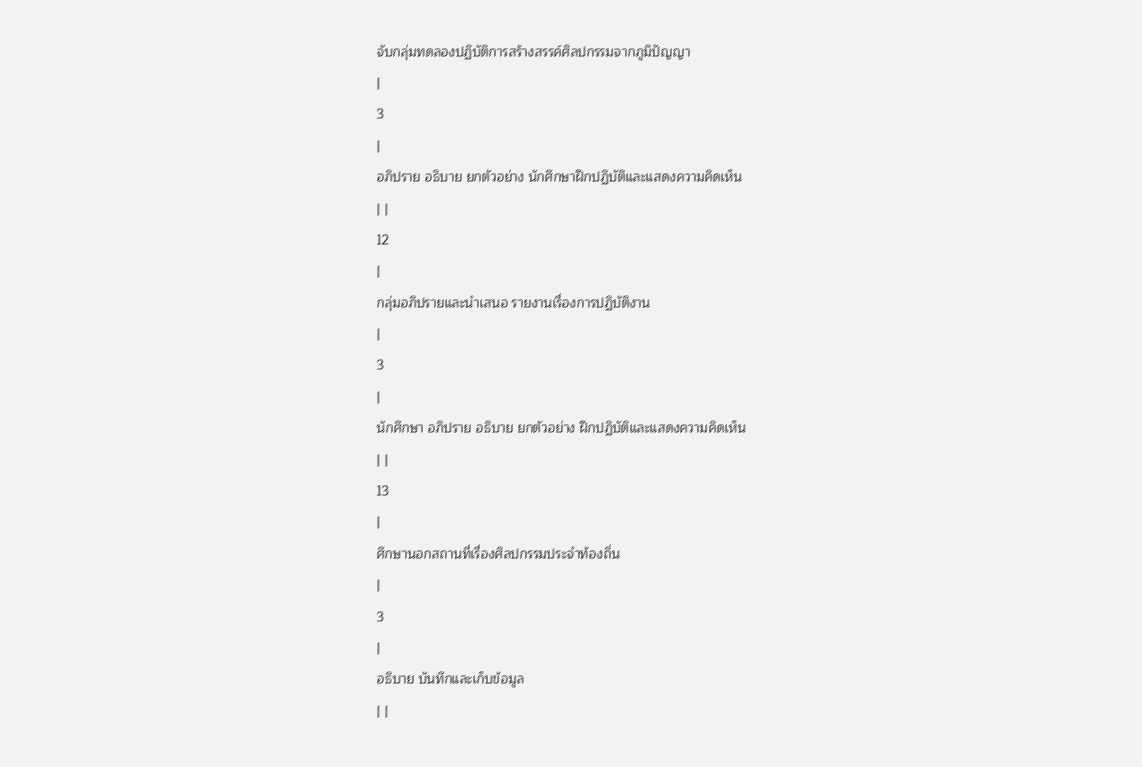จับกลุ่มทดลองปฏิบัติการสร้างสรรค์ศิลปกรรมจากภูมิปัญญา
|
3
|
อภิปราย อธิบาย ยกตัวอย่าง นักศึกษาฝึกปฏิบัติและแสดงความคิดเห็น
| |
12
|
กลุ่มอภิปรายและนำเสนอ รายงานเรื่องการปฏิบัติงาน
|
3
|
นักศึกษา อภิปราย อธิบาย ยกตัวอย่าง ฝึกปฏิบัติและแสดงความคิดเห็น
| |
13
|
ศึกษานอกสถานที่เรื่องศิลปกรรมประจำท้องถิ่น
|
3
|
อธิบาย บันทึกและเก็บข้อมูล
| |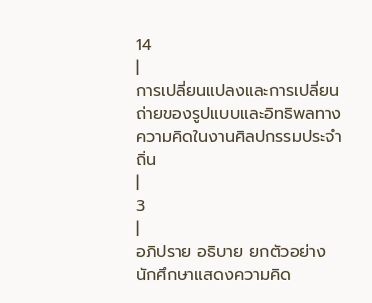14
|
การเปลี่ยนแปลงและการเปลี่ยนถ่ายของรูปแบบและอิทธิพลทางความคิดในงานศิลปกรรมประจำถิ่น
|
3
|
อภิปราย อธิบาย ยกตัวอย่าง นักศึกษาแสดงความคิด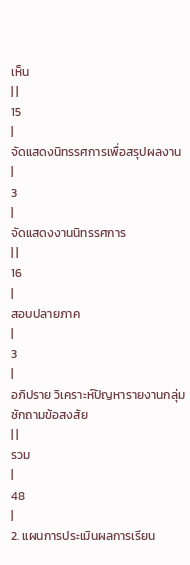เห็น
| |
15
|
จัดแสดงนิทรรศการเพื่อสรุปผลงาน
|
3
|
จัดแสดงงานนิทรรศการ
| |
16
|
สอบปลายภาค
|
3
|
อภิปราย วิเคราะห์ปัญหารายงานกลุ่ม ซักถามข้อสงสัย
| |
รวม
|
48
|
2. แผนการประเมินผลการเรียน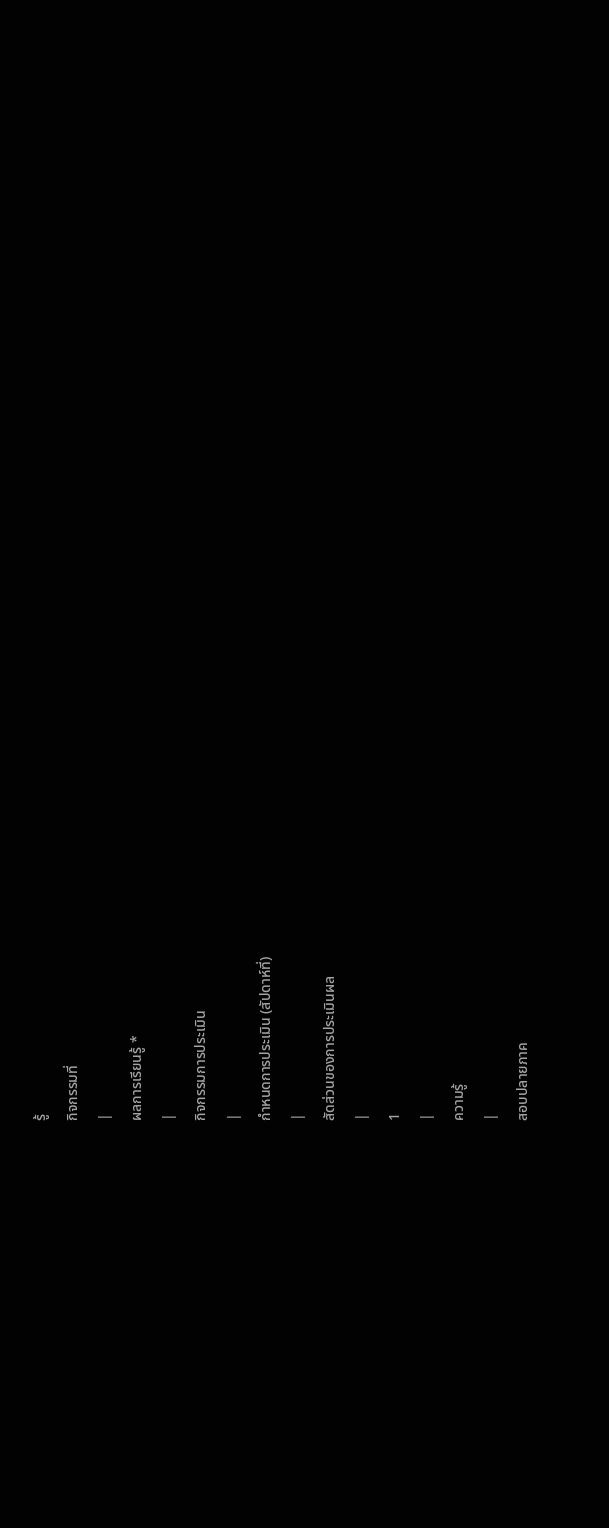รู้
กิจกรรมที่
|
ผลการเรียนรู้ *
|
กิจกรรมการประเมิน
|
กำหนดการประเมิน (สัปดาห์ที่)
|
สัดส่วนของการประเมินผล
|
1
|
ความรู้
|
สอบปลายภาค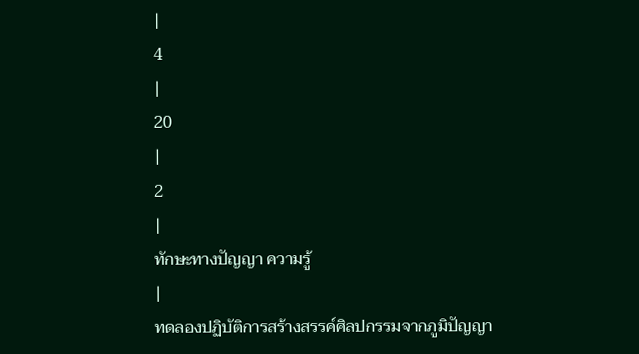|
4
|
20
|
2
|
ทักษะทางปัญญา ความรู้
|
ทดลองปฏิบัติการสร้างสรรค์ศิลปกรรมจากภูมิปัญญา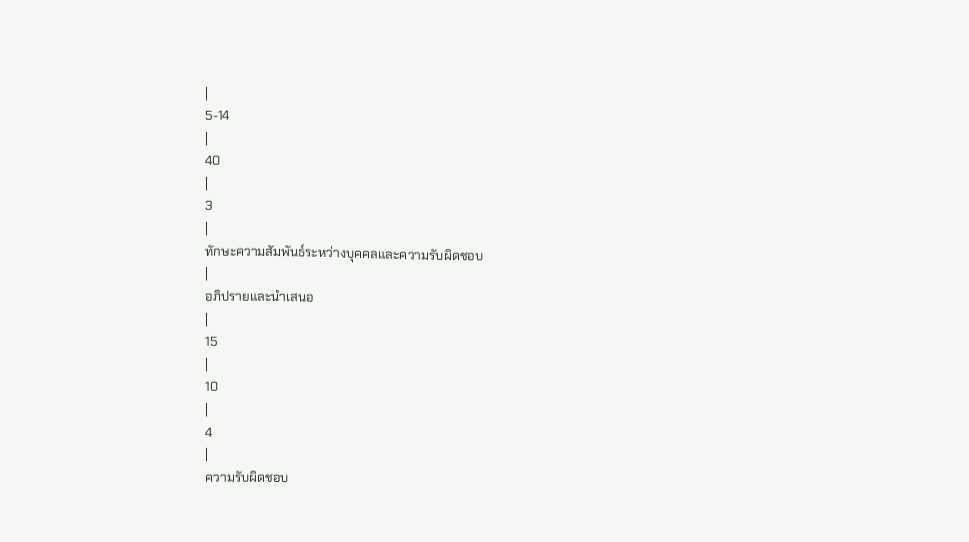|
5-14
|
40
|
3
|
ทักษะความสัมพันธ์ระหว่างบุคคลและความรับผิดชอบ
|
อภิปรายและนำเสนอ
|
15
|
10
|
4
|
ความรับผิดชอบ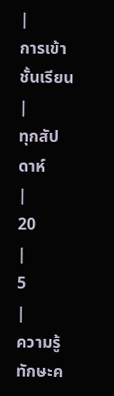|
การเข้าชั้นเรียน
|
ทุกสัปดาห์
|
20
|
5
|
ความรู้ ทักษะค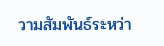วามสัมพันธ์ระหว่า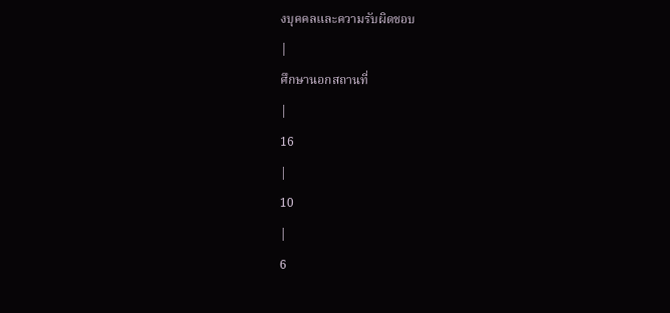งบุคคลและความรับผิดชอบ
|
ศึกษานอกสถานที่
|
16
|
10
|
6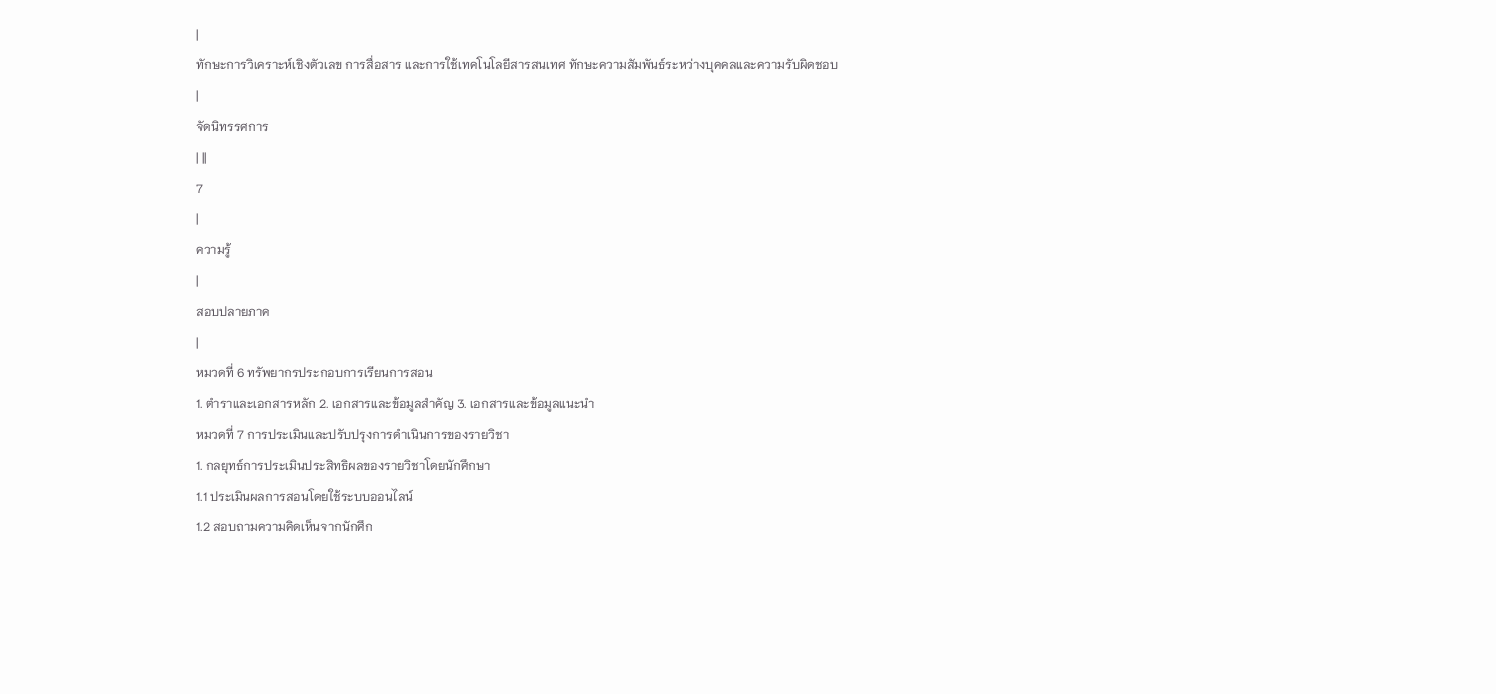|
ทักษะการวิเคราะห์เชิงตัวเลข การสื่อสาร และการใช้เทคโนโลยีสารสนเทศ ทักษะความสัมพันธ์ระหว่างบุคคลและความรับผิดชอบ
|
จัดนิทรรศการ
| ||
7
|
ความรู้
|
สอบปลายภาค
|
หมวดที่ 6 ทรัพยากรประกอบการเรียนการสอน
1. ตำราและเอกสารหลัก 2. เอกสารและข้อมูลสำคัญ 3. เอกสารและข้อมูลแนะนำ
หมวดที่ 7 การประเมินและปรับปรุงการดำเนินการของรายวิชา
1. กลยุทธ์การประเมินประสิทธิผลของรายวิชาโดยนักศึกษา
1.1 ประเมินผลการสอนโดยใช้ระบบออนไลน์
1.2 สอบถามความคิดเห็นจากนักศึก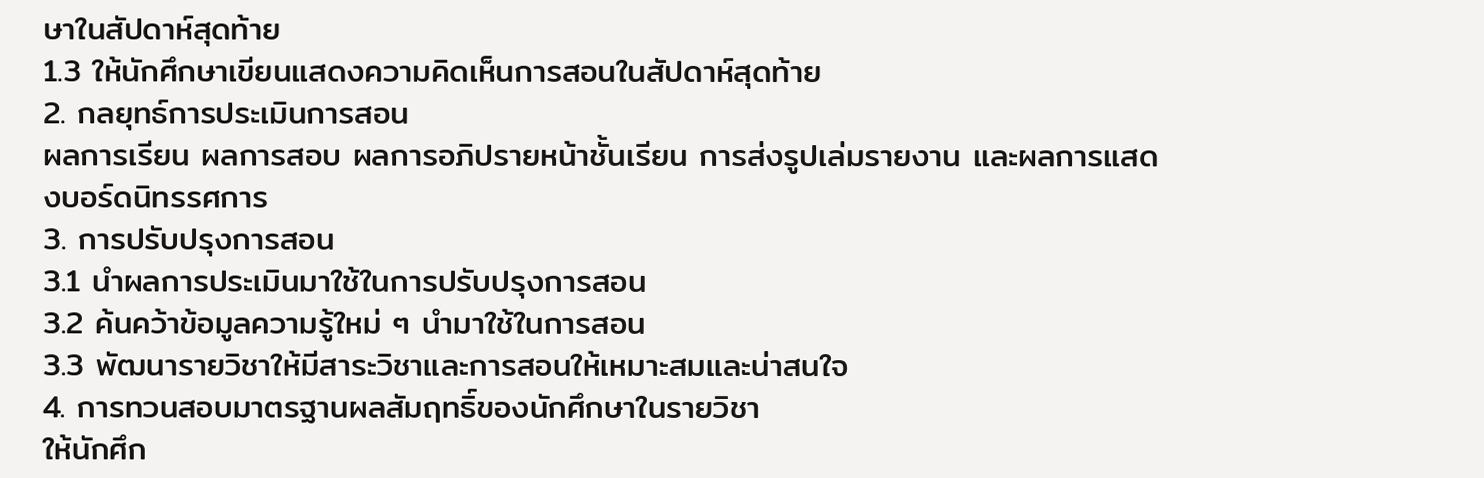ษาในสัปดาห์สุดท้าย
1.3 ให้นักศึกษาเขียนแสดงความคิดเห็นการสอนในสัปดาห์สุดท้าย
2. กลยุทธ์การประเมินการสอน
ผลการเรียน ผลการสอบ ผลการอภิปรายหน้าชั้นเรียน การส่งรูปเล่มรายงาน และผลการแสดงบอร์ดนิทรรศการ
3. การปรับปรุงการสอน
3.1 นำผลการประเมินมาใช้ในการปรับปรุงการสอน
3.2 ค้นคว้าข้อมูลความรู้ใหม่ ๆ นำมาใช้ในการสอน
3.3 พัฒนารายวิชาให้มีสาระวิชาและการสอนให้เหมาะสมและน่าสนใจ
4. การทวนสอบมาตรฐานผลสัมฤทธิ์ของนักศึกษาในรายวิชา
ให้นักศึก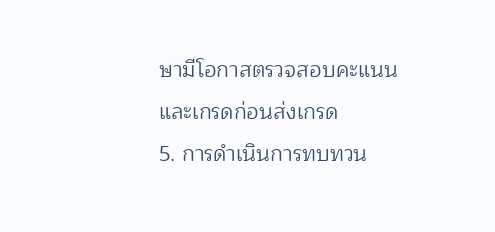ษามีโอกาสตรวจสอบคะแนนและเกรดก่อนส่งเกรด
5. การดำเนินการทบทวน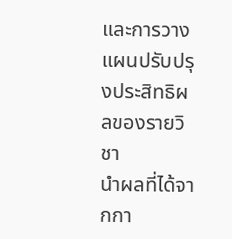และการวางแผนปรับปรุงประสิทธิผลของรายวิชา
นำผลที่ได้จากกา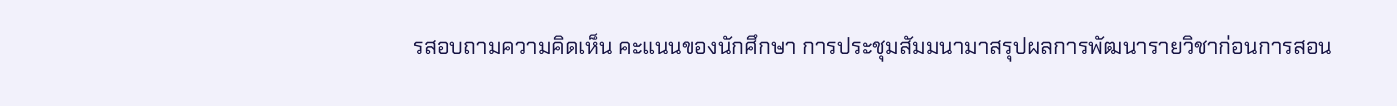รสอบถามความคิดเห็น คะแนนของนักศึกษา การประชุมสัมมนามาสรุปผลการพัฒนารายวิชาก่อนการสอน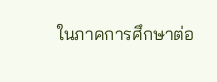ในภาคการศึกษาต่อ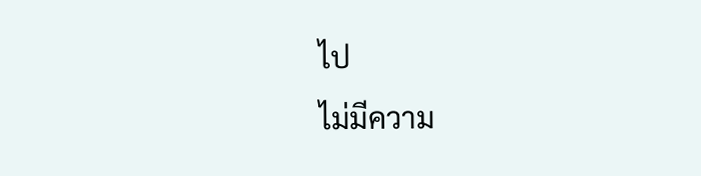ไป
ไม่มีความ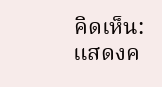คิดเห็น:
แสดงค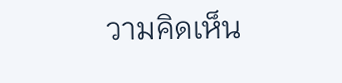วามคิดเห็น